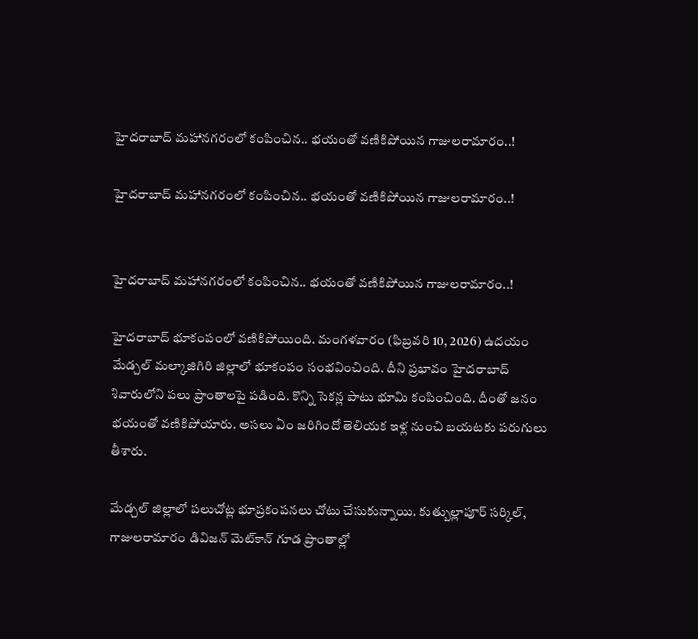హైదరాబాద్ మహానగరంలో కంపించిన.. భయంతో వణికిపోయిన గాజులరామారం..!

హైదరాబాద్ మహానగరంలో కంపించిన.. భయంతో వణికిపోయిన గాజులరామారం..!


హైదరాబాద్ మహానగరంలో కంపించిన.. భయంతో వణికిపోయిన గాజులరామారం..!

హైదరాబాద్ భూకంపంలో వణికిపోయింది. మంగళవారం (ఫిబ్రవరి 10, 2026) ఉదయం మేడ్చల్ మల్కాజిగిరి జిల్లాలో భూకంపం సంభవించింది. దీని ప్రభావం హైదరాబాద్ శివారులోని పలు ప్రాంతాలపై పడింది. కొన్ని సెకన్ల పాటు భూమి కంపించింది. దీంతో జనం భయంతో వణికిపోయారు. అసలు ఏం జరిగిందో తెలియక ఇళ్ల నుంచి బయటకు పరుగులు తీశారు.

మేడ్చల్‌ జిల్లాలో పలుచోట్ల భూప్రకంపనలు చోటు చేసుకున్నాయి. కుత్బుల్లాపూర్ సర్కిల్, గాజులరామారం డివిజన్ మెట్‌కాన్ గూడ ప్రాంతాల్లో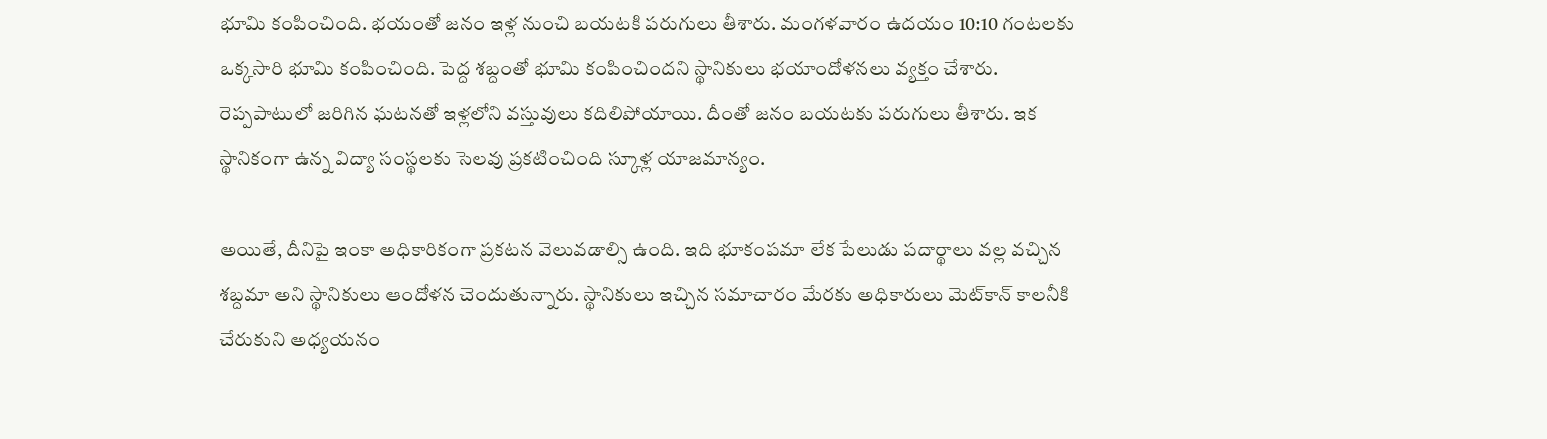భూమి కంపించింది. భయంతో జనం ఇళ్ల నుంచి బయటకి పరుగులు తీశారు. మంగళవారం ఉదయం 10:10 గంటలకు ఒక్కసారి భూమి కంపించింది. పెద్ద శబ్దంతో భూమి కంపించిందని స్థానికులు భయాందోళనలు వ్యక్తం చేశారు. రెప్పపాటులో జరిగిన ఘటనతో ఇళ్లలోని వస్తువులు కదిలిపోయాయి. దీంతో జనం బయటకు పరుగులు తీశారు. ఇక స్థానికంగా ఉన్న విద్యా సంస్థలకు సెలవు ప్రకటించింది స్కూళ్ల యాజమాన్యం.

అయితే, దీనిపై ఇంకా అధికారికంగా ప్రకటన వెలువడాల్సి ఉంది. ఇది భూకంపమా లేక పేలుడు పదార్థాలు వల్ల వచ్చిన శబ్దమా అని స్థానికులు ఆందోళన చెందుతున్నారు. స్థానికులు ఇచ్చిన సమాచారం మేరకు అధికారులు మెట్‌కాన్ కాలనీకి చేరుకుని అధ్యయనం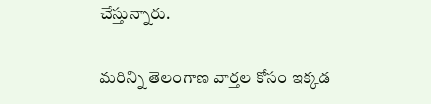చేస్తున్నారు.

మరిన్ని తెలంగాణ వార్తల కోసం ఇక్కడ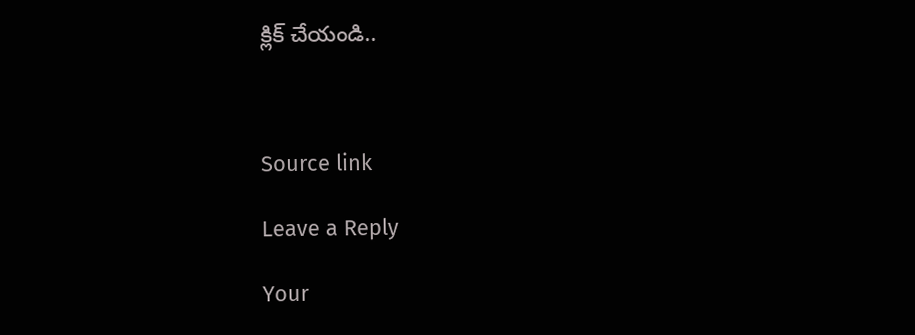క్లిక్ చేయండి..



Source link

Leave a Reply

Your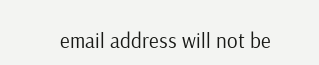email address will not be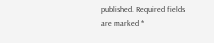published. Required fields are marked *